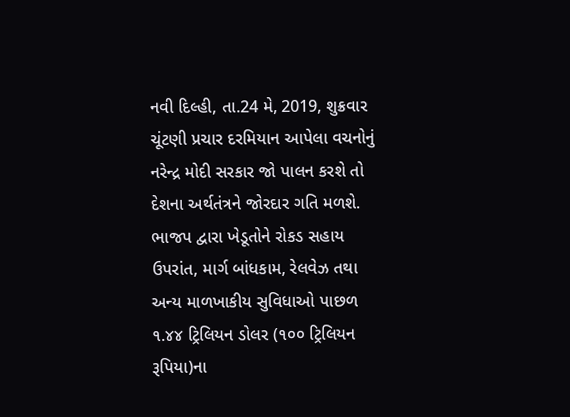નવી દિલ્હી, તા.24 મે, 2019, શુક્રવાર
ચૂંટણી પ્રચાર દરમિયાન આપેલા વચનોનું નરેન્દ્ર મોદી સરકાર જો પાલન કરશે તો દેશના અર્થતંત્રને જોરદાર ગતિ મળશે. ભાજપ દ્વારા ખેડૂતોને રોકડ સહાય ઉપરાંત, માર્ગ બાંધકામ, રેલવેઝ તથા અન્ય માળખાકીય સુવિધાઓ પાછળ ૧.૪૪ ટ્રિલિયન ડોલર (૧૦૦ ટ્રિલિયન રૂપિયા)ના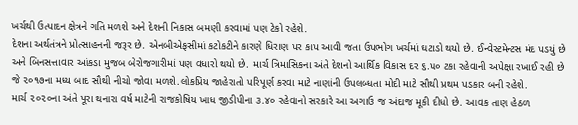ખર્ચથી ઉત્પાદન ક્ષેત્રને ગતિ મળશે અને દેશની નિકાસ બમણી કરવામાં પણ ટેકો રહેશે.
દેશના અર્થતંત્રને પ્રોત્સાહનની જરૂર છે. એનબીએફસીમાં કટોકટીને કારણે ધિરાણ પર કાપ આવી જતા ઉપભોગ ખર્ચમાં ઘટાડો થયો છે. ઈન્વેસ્ટમેન્ટસ મંદ પડયું છે અને બિનસત્તાવાર આંકડા મુજબ બેરોજગારીમાં પણ વધારો થયો છે. માર્ચ ત્રિમાસિકના અંતે દેશનો આર્થિક વિકાસ દર ૬.૫૦ ટકા રહેવાની અપેક્ષા રખાઈ રહી છે જે ૨૦૧૭ના મધ્ય બાદ સૌથી નીચો જોવા મળશે.લોકપ્રિય જાહેરાતો પરિપૂર્ણ કરવા માટે નાણાંની ઉપલબ્ધતા મોદી માટે સૌથી પ્રથમ પડકાર બની રહેશે.
માર્ચ ૨૦૨૦ના અંતે પૂરા થનારા વર્ષ માટેની રાજકોષિય ખાધ જીડીપીના ૩.૪૦ રહેવાનો સરકારે આ અગાઉ જ અંદાજ મૂકી દીધો છે. આવક તાણ હેઠળ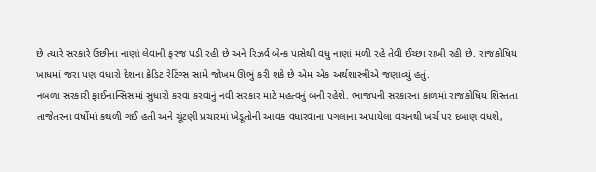છે ત્યારે સરકારે ઉછીના નાણાં લેવાની ફરજ પડી રહી છે અને રિઝર્વ બેન્ક પાસેથી વધુ નાણાં મળી રહે તેવી ઈચ્છા રાખી રહી છે. રાજકોષિય ખાધમાં જરા પણ વધારો દેશના ક્રેડિટ રેટિંગ્સ સામે જોખમ ઊભું કરી શકે છે એમ એક અર્થશાસ્ત્રીએ જણાવ્યું હતું.
નબળા સરકારી ફાઈનાન્સિસમાં સુધારો કરવા કરવાનું નવી સરકાર માટે મહત્વનું બની રહેશે. ભાજપની સરકારના કાળમાં રાજકોષિય શિસ્તતા તાજેતરના વર્ષોમાં કથળી ગઈ હતી અને ચૂંટણી પ્રચારમાં ખેડૂતોની આવક વધારવાના પગલાના અપાયેલા વચનથી ખર્ચ પર દબાણ વધશે,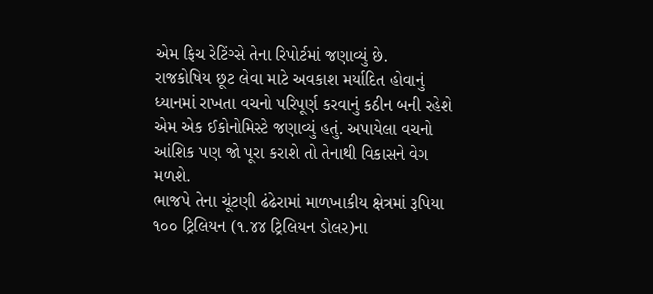એમ ફિચ રેટિંગ્સે તેના રિપોર્ટમાં જણાવ્યું છે.
રાજકોષિય છૂટ લેવા માટે અવકાશ મર્યાદિત હોવાનું ધ્યાનમાં રાખતા વચનો પરિપૂર્ણ કરવાનું કઠીન બની રહેશે એમ એક ઈકોનોમિસ્ટે જણાવ્યું હતું. અપાયેલા વચનો આંશિક પણ જો પૂરા કરાશે તો તેનાથી વિકાસને વેગ મળશે.
ભાજપે તેના ચૂંટણી ઢંઢેરામાં માળખાકીય ક્ષેત્રમાં રૂપિયા ૧૦૦ ટ્રિલિયન (૧.૪૪ ટ્રિલિયન ડોલર)ના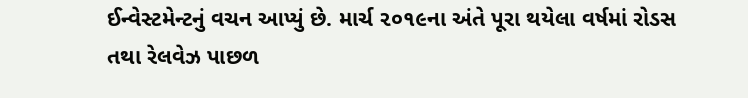ઈન્વેસ્ટમેન્ટનું વચન આપ્યું છે. માર્ચ ૨૦૧૯ના અંતે પૂરા થયેલા વર્ષમાં રોડસ તથા રેલવેઝ પાછળ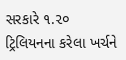સરકારે ૧.૨૦ ટ્રિલિયનના કરેલા ખર્ચને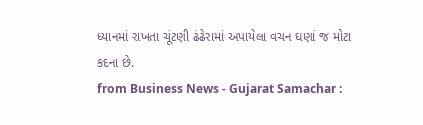ધ્યાનમાં રાખતા ચૂંટણી ઢંઢેરામાં અપાયેલા વચન ઘણાં જ મોટા કદના છે.
from Business News - Gujarat Samachar :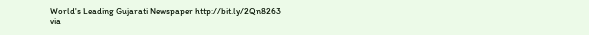World's Leading Gujarati Newspaper http://bit.ly/2Qn8263
via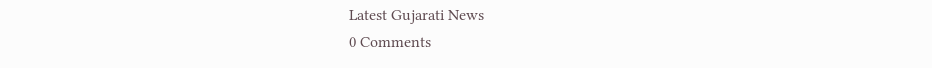Latest Gujarati News
0 Comments